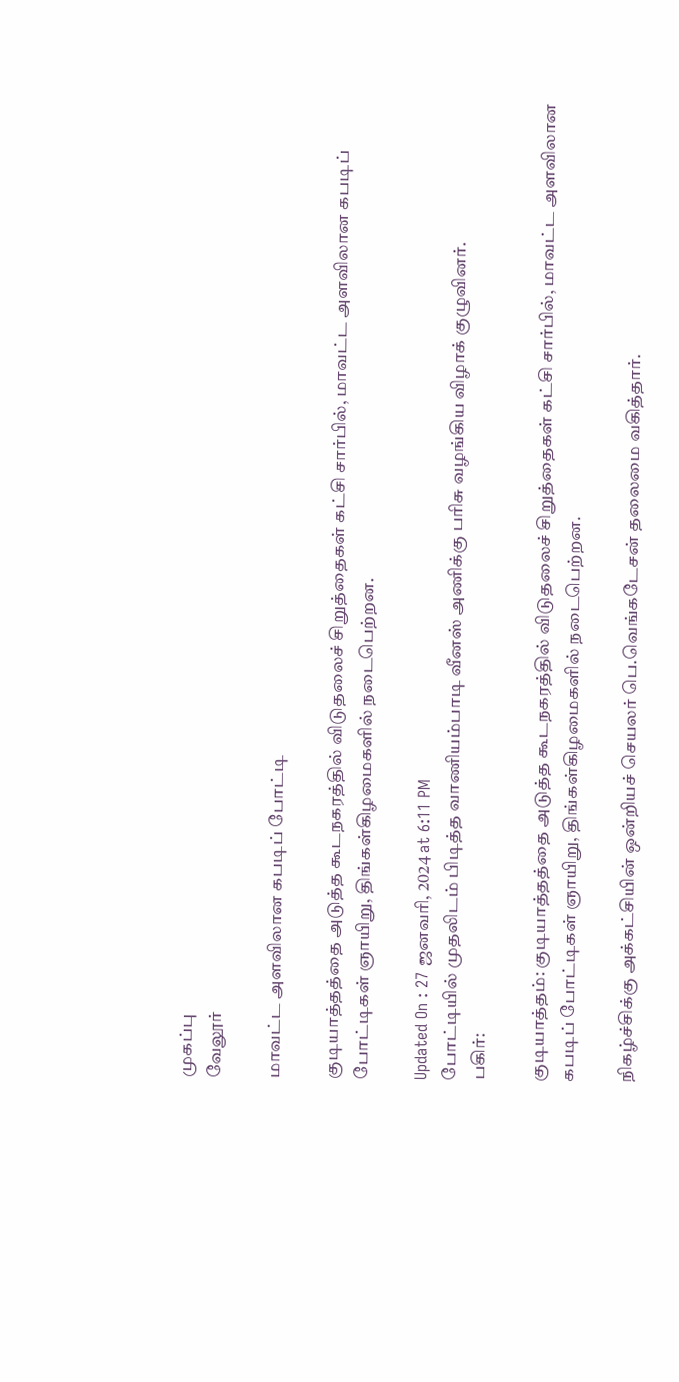முகப்பு
வேலூர்

மாவட்ட அளவிலான கபடிப் போட்டி

குடியாத்தத்தை அடுத்த கூடநகரத்தில் விடுதலைச் சிறுத்தைகள் கட்சி சார்பில், மாவட்ட அளவிலான கபடிப் போட்டிகள் ஞாயிறு, திங்கள்கிழமைகளில் நடைபெற்றன.

Updated On : 27 ஜனவரி, 2024 at 6:11 PM
போட்டியில் முதலிடம் பிடித்த வாணியம்பாடி வீனஸ் அணிக்கு பரிசு வழங்கிய விழாக் குழுவினர்.
பகிர்:

குடியாத்தம்: குடியாத்தத்தை அடுத்த கூடநகரத்தில் விடுதலைச் சிறுத்தைகள் கட்சி சார்பில், மாவட்ட அளவிலான கபடிப் போட்டிகள் ஞாயிறு, திங்கள்கிழமைகளில் நடைபெற்றன.

நிகழ்ச்சிக்கு அக்கட்சியின் ஒன்றியச் செயலர் பெ.வெங்கடேசன் தலைமை வகித்தார்.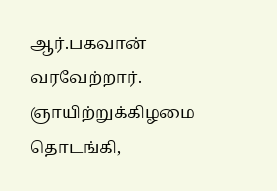ஆர்.பகவான் வரவேற்றார். ஞாயிற்றுக்கிழமை தொடங்கி,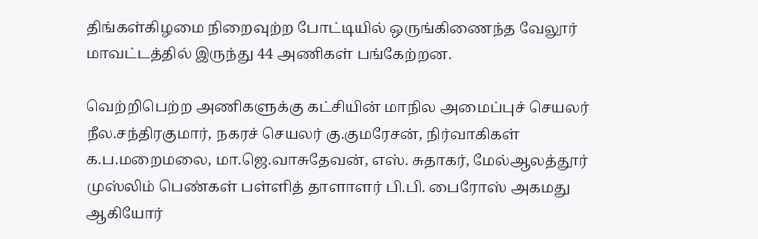திங்கள்கிழமை நிறைவுற்ற போட்டியில் ஒருங்கிணைந்த வேலூர் மாவட்டத்தில் இருந்து 44 அணிகள் பங்கேற்றன.

வெற்றிபெற்ற அணிகளுக்கு கட்சியின் மாநில அமைப்புச் செயலர் நீல.சந்திரகுமார், நகரச் செயலர் கு.குமரேசன், நிர்வாகிகள் க.ப.மறைமலை, மா.ஜெ.வாசுதேவன், எஸ். சுதாகர், மேல்ஆலத்தூர் முஸ்லிம் பெண்கள் பள்ளித் தாளாளர் பி.பி. பைரோஸ் அகமது ஆகியோர்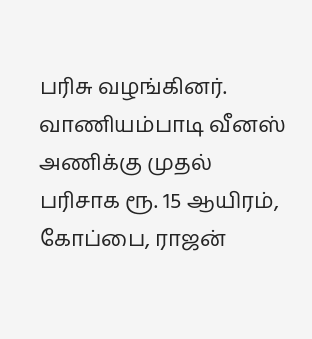பரிசு வழங்கினர். வாணியம்பாடி வீனஸ் அணிக்கு முதல் பரிசாக ரூ. 15 ஆயிரம், கோப்பை, ராஜன்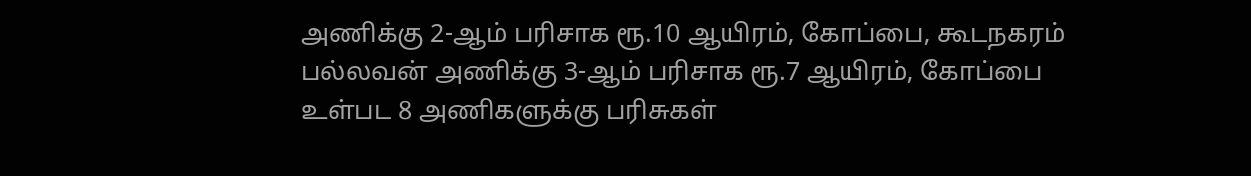அணிக்கு 2-ஆம் பரிசாக ரூ.10 ஆயிரம், கோப்பை, கூடநகரம் பல்லவன் அணிக்கு 3-ஆம் பரிசாக ரூ.7 ஆயிரம், கோப்பை உள்பட 8 அணிகளுக்கு பரிசுகள்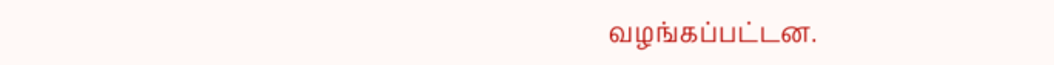வழங்கப்பட்டன.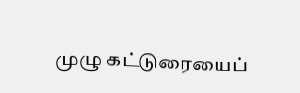முழு கட்டுரையைப்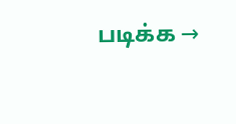படிக்க →